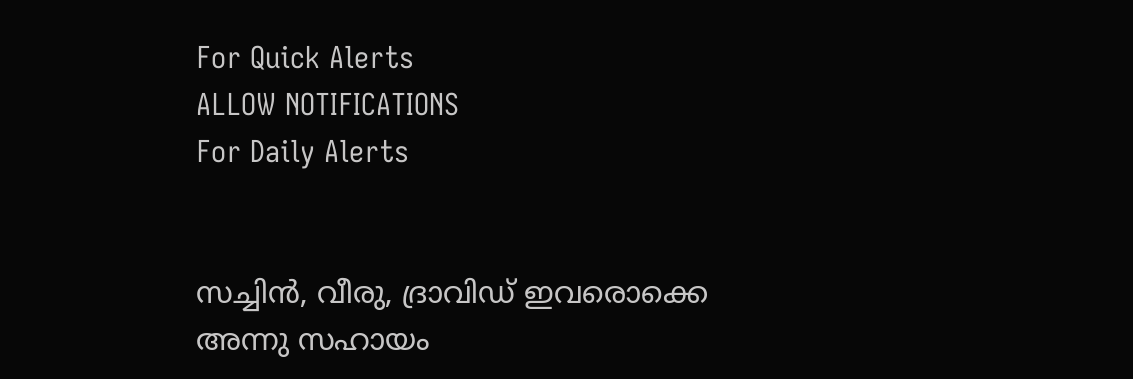For Quick Alerts
ALLOW NOTIFICATIONS
For Daily Alerts


സച്ചിന്‍, വീരു, ദ്രാവിഡ് ഇവരൊക്കെ അന്നു സഹായം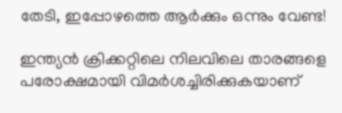തേടി, ഇപ്പോഴത്തെ ആര്‍ക്കും ഒന്നും വേണ്ട!

ഇന്ത്യന്‍ ക്രിക്കറ്റിലെ നിലവിലെ താരങ്ങളെ പരോക്ഷമായി വിമര്‍ശച്ചിരിക്കുകയാണ്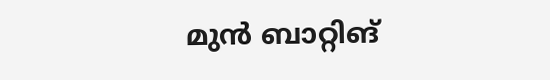മുന്‍ ബാറ്റിങ്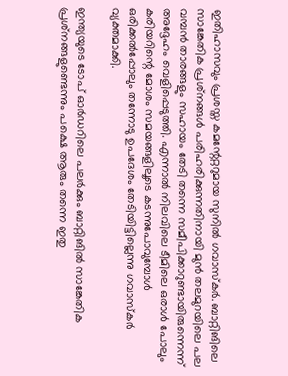ഇതിഹാസവും പ്രശസ്ത കമന്റേറ്ററുമായ സുനില്‍ ഗവാസ്‌കര്‍. ബാറ്റിങിലെ സാങ്കേതിക പ്രശ്‌നങ്ങള്‍ പരിഹരിക്കുന്നതിനായി മുന്‍ തലമുറയിലെ പല വമ്പന്‍ താരങ്ങളും സഹായം തേടി തന്നെ സമീപിക്കാറുണ്ടായിരുന്നെന്ന് അദ്ദേഹം വെളിപ്പെടുത്തി. എന്നാല്‍ നിലവിലെ ടീമിലെ ഒരാള്‍ പോലും കരിയറിന്റെ മോശം സമയങ്ങളിലൂടെ കടന്നുപോവുമ്പോള്‍ ഒരിക്കല്‍പ്പോലും തന്നോടു ഉപദേശം തേടിയിട്ടില്ലെന്നു ഗവാസ്‌കര്‍ വ്യക്തമാക്കി.

ഇന്ത്യയുടെ ടോപ് ഓര്‍ഡറിലെ പലര്‍ക്കും ബാറ്റിങില്‍ സാങ്കേതിക പ്രശ്‌നങ്ങളുണ്ടെന്നും പക്ഷെ ആരും തന്നെ ഇതു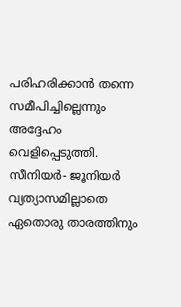പരിഹരിക്കാന്‍ തന്നെ സമീപിച്ചില്ലെന്നും അദ്ദേഹം വെളിപ്പെടുത്തി. സീനിയര്‍- ജൂനിയര്‍ വ്യത്യാസമില്ലാതെ ഏതൊരു താരത്തിനും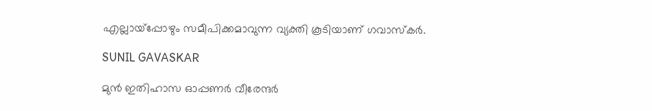എല്ലായ്‌പ്പോഴും സമീപിക്കമാവുന്ന വ്യക്തി കൂടിയാണ് ഗവാസ്‌കര്‍.

SUNIL GAVASKAR

മുന്‍ ഇതിഹാസ ഓപ്പണര്‍ വീരേന്ദര്‍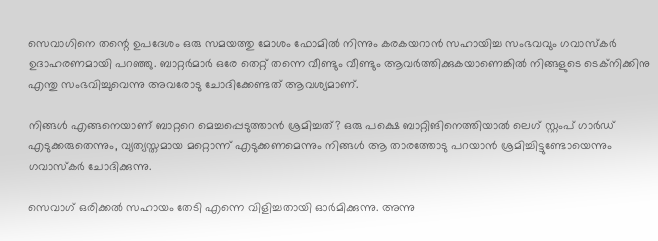സെവാഗിനെ തന്റെ ഉപദേശം ഒരു സമയത്തു മോശം ഫോമില്‍ നിന്നും കരകയറാന്‍ സഹായിച്ച സംഭവവും ഗവാസ്‌കര്‍ ഉദാഹരണമായി പറഞ്ഞു. ബാറ്റര്‍മാര്‍ ഒരേ തെറ്റ് തന്നെ വീണ്ടും വീണ്ടും ആവര്‍ത്തിക്കുകയാണെങ്കില്‍ നിങ്ങളുടെ ടെക്‌നിക്കിനു എന്തു സംഭവിച്ചുവെന്നു അവരോടു ചോദിക്കേണ്ടത് ആവശ്യമാണ്.

നിങ്ങള്‍ എങ്ങനെയാണ് ബാറ്ററെ മെച്ചപ്പെടുത്താന്‍ ശ്രമിച്ചത്? ഒരു പക്ഷെ ബാറ്റിങിനെത്തിയാല്‍ ലെഗ് സ്റ്റംപ് ഗാര്‍ഡ് എടുക്കരുതെന്നും, വ്യത്യസ്തമായ മറ്റൊന്ന് എടുക്കണമെന്നും നിങ്ങള്‍ ആ താരത്തോടു പറയാന്‍ ശ്രമിച്ചിട്ടുണ്ടോയെന്നും ഗവാസ്‌കര്‍ ചോദിക്കുന്നു.

സെവാഗ് ഒരിക്കല്‍ സഹായം തേടി എന്നെ വിളിച്ചതായി ഓര്‍മിക്കുന്നു. അന്നു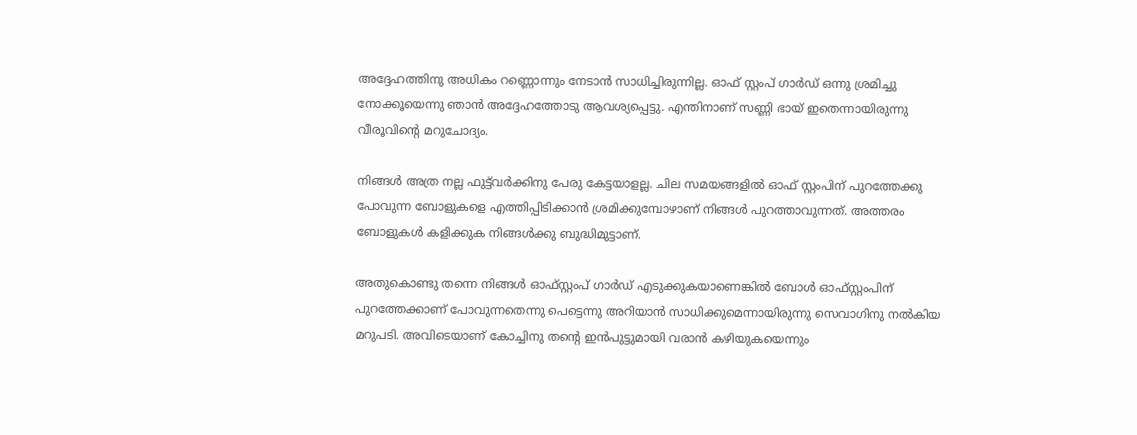അദ്ദേഹത്തിനു അധികം റണ്ണൊന്നും നേടാന്‍ സാധിച്ചിരുന്നില്ല. ഓഫ് സ്റ്റംപ് ഗാര്‍ഡ് ഒന്നു ശ്രമിച്ചു നോക്കൂയെന്നു ഞാന്‍ അദ്ദേഹത്തോടു ആവശ്യപ്പെട്ടു. എന്തിനാണ് സണ്ണി ഭായ് ഇതെന്നായിരുന്നു വീരൂവിന്റെ മറുചോദ്യം.

നിങ്ങള്‍ അത്ര നല്ല ഫുട്ട്‌വര്‍ക്കിനു പേരു കേട്ടയാളല്ല. ചില സമയങ്ങളില്‍ ഓഫ് സ്റ്റംപിന് പുറത്തേക്കു പോവുന്ന ബോളുകളെ എത്തിപ്പിടിക്കാന്‍ ശ്രമിക്കുമ്പോഴാണ് നിങ്ങള്‍ പുറത്താവുന്നത്. അത്തരം ബോളുകള്‍ കളിക്കുക നിങ്ങള്‍ക്കു ബുദ്ധിമുട്ടാണ്.

അതുകൊണ്ടു തന്നെ നിങ്ങള്‍ ഓഫ്സ്റ്റംപ് ഗാര്‍ഡ് എടുക്കുകയാണെങ്കില്‍ ബോള്‍ ഓഫ്സ്റ്റംപിന് പുറത്തേക്കാണ് പോവുന്നതെന്നു പെട്ടെന്നു അറിയാന്‍ സാധിക്കുമെന്നായിരുന്നു സെവാഗിനു നല്‍കിയ മറുപടി. അവിടെയാണ് കോച്ചിനു തന്റെ ഇന്‍പുട്ടുമായി വരാന്‍ കഴിയുകയെന്നും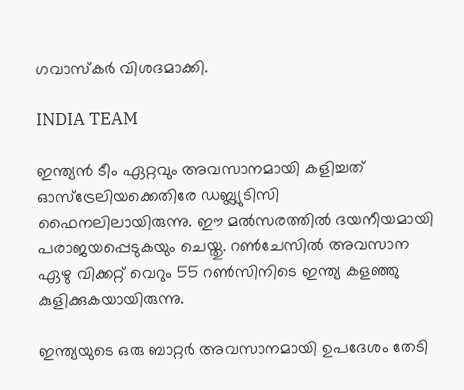ഗവാസ്‌കര്‍ വിശദമാക്കി.

INDIA TEAM

ഇന്ത്യന്‍ ടീം ഏറ്റവും അവസാനമായി കളിച്ചത് ഓസ്‌ട്രേലിയക്കെതിരേ ഡബ്ല്യുടിസി ഫൈനലിലായിരുന്നു. ഈ മല്‍സരത്തില്‍ ദയനീയമായി പരാജയപ്പെടുകയും ചെയ്തു. റണ്‍ചേസില്‍ അവസാന ഏഴു വിക്കറ്റ് വെറും 55 റണ്‍സിനിടെ ഇന്ത്യ കളഞ്ഞു കുളിക്കുകയായിരുന്നു.

ഇന്ത്യയുടെ ഒരു ബാറ്റര്‍ അവസാനമായി ഉപദേശം തേടി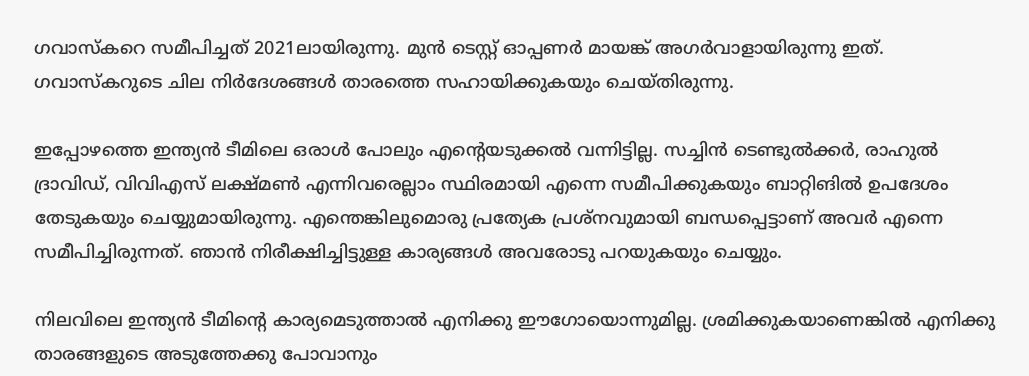ഗവാസ്‌കറെ സമീപിച്ചത് 2021ലായിരുന്നു. മുന്‍ ടെസ്റ്റ് ഓപ്പണര്‍ മായങ്ക് അഗര്‍വാളായിരുന്നു ഇത്. ഗവാസ്‌കറുടെ ചില നിര്‍ദേശങ്ങള്‍ താരത്തെ സഹായിക്കുകയും ചെയ്തിരുന്നു.

ഇപ്പോഴത്തെ ഇന്ത്യന്‍ ടീമിലെ ഒരാള്‍ പോലും എന്റെയടുക്കല്‍ വന്നിട്ടില്ല. സച്ചിന്‍ ടെണ്ടുല്‍ക്കര്‍, രാഹുല്‍ ദ്രാവിഡ്, വിവിഎസ് ലക്ഷ്മണ്‍ എന്നിവരെല്ലാം സ്ഥിരമായി എന്നെ സമീപിക്കുകയും ബാറ്റിങില്‍ ഉപദേശം തേടുകയും ചെയ്യുമായിരുന്നു. എന്തെങ്കിലുമൊരു പ്രത്യേക പ്രശ്‌നവുമായി ബന്ധപ്പെട്ടാണ് അവര്‍ എന്നെ സമീപിച്ചിരുന്നത്. ഞാന്‍ നിരീക്ഷിച്ചിട്ടുള്ള കാര്യങ്ങള്‍ അവരോടു പറയുകയും ചെയ്യും.

നിലവിലെ ഇന്ത്യന്‍ ടീമിന്റെ കാര്യമെടുത്താല്‍ എനിക്കു ഈഗോയൊന്നുമില്ല. ശ്രമിക്കുകയാണെങ്കില്‍ എനിക്കു താരങ്ങളുടെ അടുത്തേക്കു പോവാനും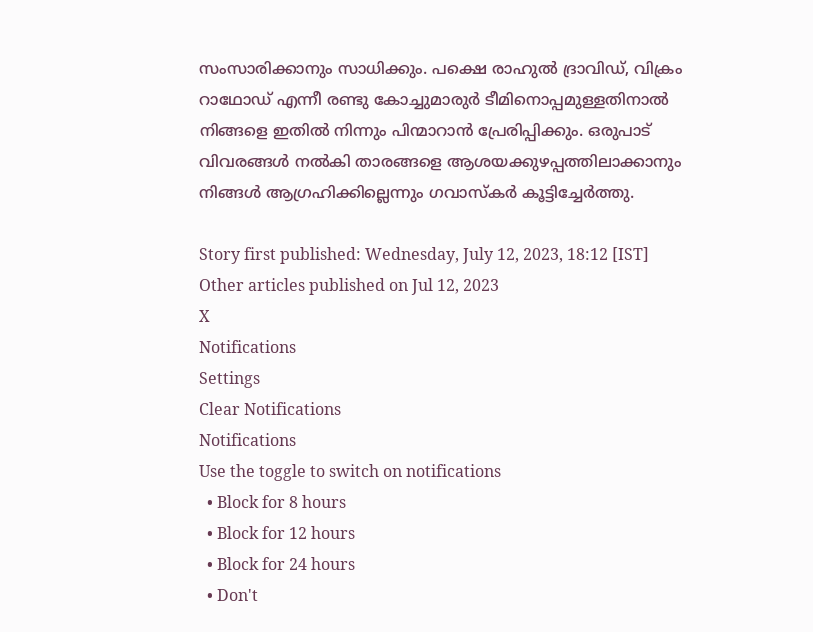സംസാരിക്കാനും സാധിക്കും. പക്ഷെ രാഹുല്‍ ദ്രാവിഡ്, വിക്രം റാഥോഡ് എന്നീ രണ്ടു കോച്ചുമാരുര്‍ ടീമിനൊപ്പമുള്ളതിനാല്‍ നിങ്ങളെ ഇതില്‍ നിന്നും പിന്മാറാന്‍ പ്രേരിപ്പിക്കും. ഒരുപാട് വിവരങ്ങള്‍ നല്‍കി താരങ്ങളെ ആശയക്കുഴപ്പത്തിലാക്കാനും നിങ്ങള്‍ ആഗ്രഹിക്കില്ലെന്നും ഗവാസ്‌കര്‍ കൂട്ടിച്ചേര്‍ത്തു.

Story first published: Wednesday, July 12, 2023, 18:12 [IST]
Other articles published on Jul 12, 2023
X
Notifications
Settings
Clear Notifications
Notifications
Use the toggle to switch on notifications
  • Block for 8 hours
  • Block for 12 hours
  • Block for 24 hours
  • Don't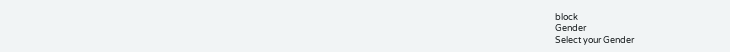block
Gender
Select your Gender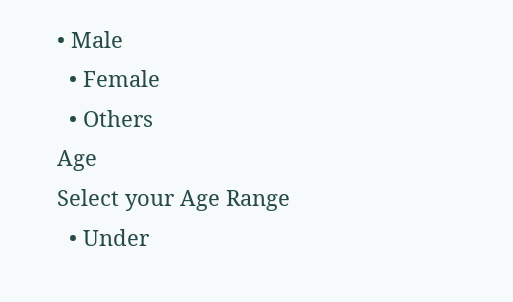• Male
  • Female
  • Others
Age
Select your Age Range
  • Under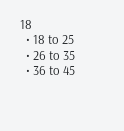18
  • 18 to 25
  • 26 to 35
  • 36 to 45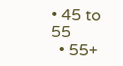• 45 to 55
  • 55+